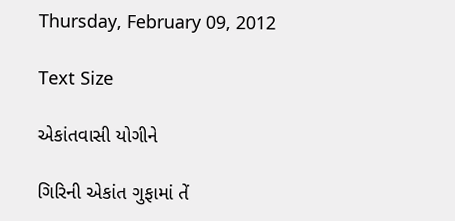Thursday, February 09, 2012

Text Size

એકાંતવાસી યોગીને

ગિરિની એકાંત ગુફામાં તેં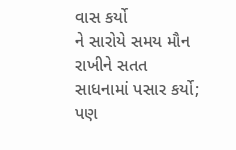વાસ કર્યો
ને સારોયે સમય મૌન રાખીને સતત સાધનામાં પસાર કર્યો;
પણ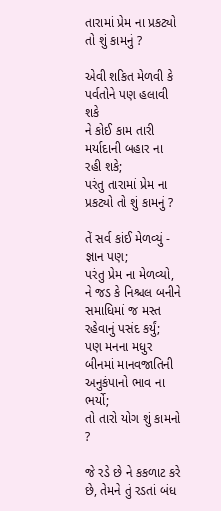તારામાં પ્રેમ ના પ્રકટ્યો તો શું કામનું ?

એવી શકિત મેળવી કે પર્વતોને પણ હલાવી શકે
ને કોઈ કામ તારી મર્યાદાની બહાર ના રહી શકે;
પરંતુ તારામાં પ્રેમ ના પ્રકટ્યો તો શું કામનું ?

તેં સર્વ કાંઈ મેળવ્યું - જ્ઞાન પણ;
પરંતુ પ્રેમ ના મેળવ્યો,
ને જડ કે નિશ્ચલ બનીને સમાધિમાં જ મસ્ત રહેવાનું પસંદ કર્યું;
પણ મનના મધુર બીનમાં માનવજાતિની અનુકંપાનો ભાવ ના ભર્યો;
તો તારો યોગ શું કામનો ?

જે રડે છે ને કકળાટ કરે છે, તેમને તું રડતાં બંધ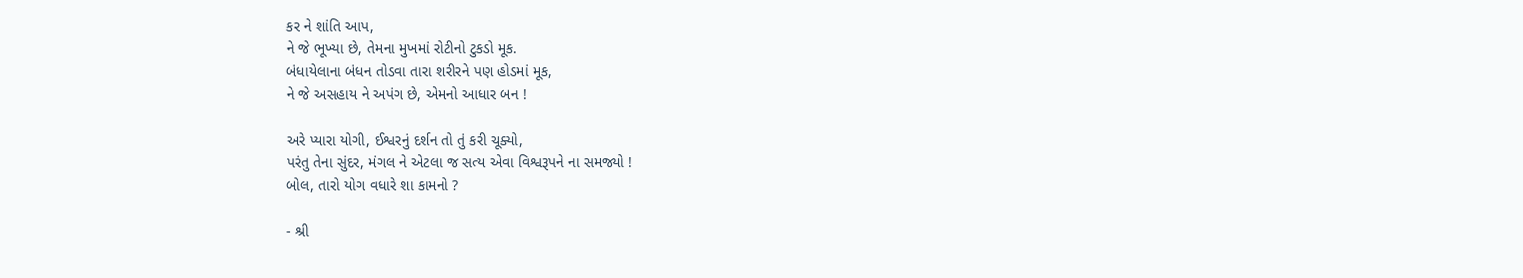કર ને શાંતિ આપ,
ને જે ભૂખ્યા છે, તેમના મુખમાં રોટીનો ટુકડો મૂક.
બંધાયેલાના બંધન તોડવા તારા શરીરને પણ હોડમાં મૂક,
ને જે અસહાય ને અપંગ છે, એમનો આધાર બન !

અરે પ્યારા યોગી, ઈશ્વરનું દર્શન તો તું કરી ચૂક્યો,
પરંતુ તેના સુંદર, મંગલ ને એટલા જ સત્ય એવા વિશ્વરૂપને ના સમજ્યો !
બોલ, તારો યોગ વધારે શા કામનો ?

- શ્રી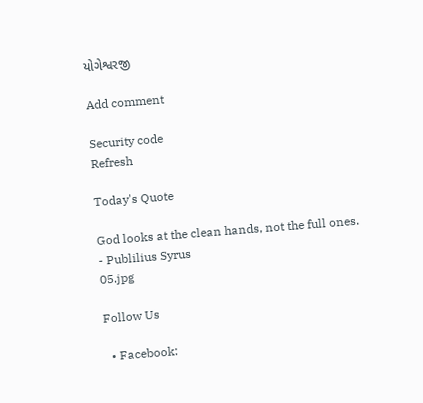યોગેશ્વરજી

Add comment

Security code
Refresh

Today's Quote

God looks at the clean hands, not the full ones.
- Publilius Syrus
05.jpg

Follow Us

  • Facebook: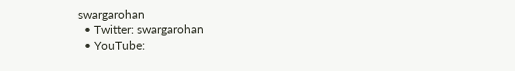swargarohan
  • Twitter: swargarohan
  • YouTube: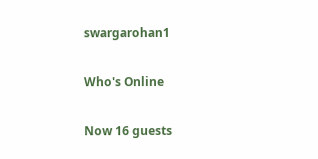swargarohan1

Who's Online

Now 16 guests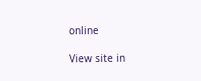online

View site in